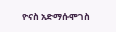ዮናስ አድማሱሞገስ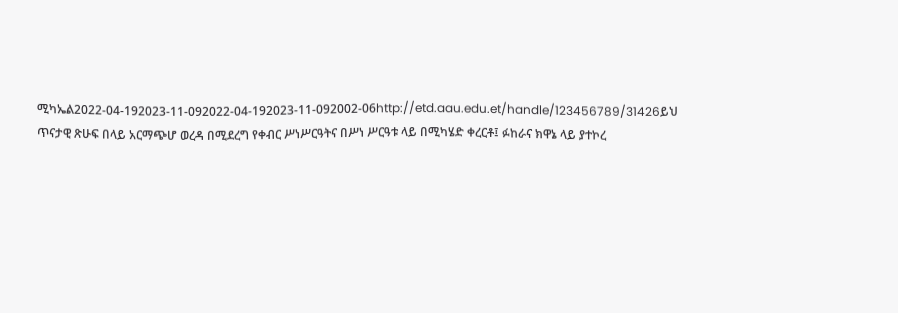ሚካኤል2022-04-192023-11-092022-04-192023-11-092002-06http://etd.aau.edu.et/handle/123456789/31426ይህ ጥናታዊ ጽሁፍ በላይ አርማጭሆ ወረዳ በሚደረግ የቀብር ሥነሥርዓትና በሥነ ሥርዓቱ ላይ በሚካሄድ ቀረርቶ፤ ፉከራና ክዋኔ ላይ ያተኮረ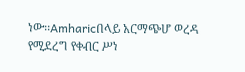ነው፡፡Amharicበላይ አርማጭሆ ወረዳ የሚደረግ የቀብር ሥነ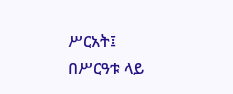ሥርአት፤ በሥርዓቱ ላይ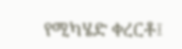የሚካሄድ ቀረርቶ፤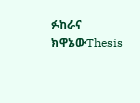ፉከራና ክዋኔውThesis